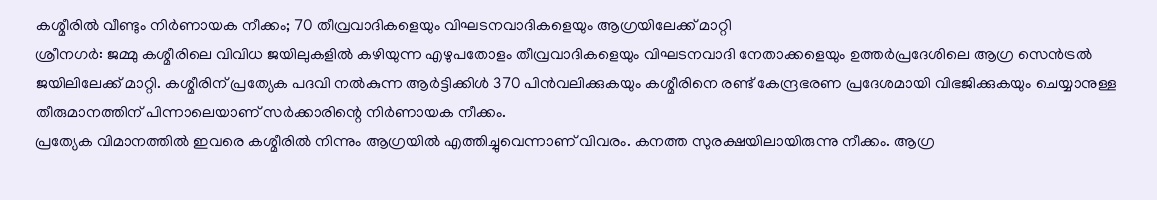കശ്മീരിൽ വീണ്ടും നിർണായക നീക്കം; 70 തീവ്രവാദികളെയും വിഘടനവാദികളെയും ആഗ്രയിലേക്ക് മാറ്റി
ശ്രീനഗർ: ജമ്മു കശ്മീരിലെ വിവിധ ജയിലുകളിൽ കഴിയുന്ന എഴുപതോളം തീവ്രവാദികളെയും വിഘടനവാദി നേതാക്കളെയും ഉത്തർപ്രദേശിലെ ആഗ്ര സെൻട്രൽ ജയിലിലേക്ക് മാറ്റി. കശ്മീരിന് പ്രത്യേക പദവി നൽകുന്ന ആർട്ടിക്കിൾ 370 പിൻവലിക്കുകയും കശ്മീരിനെ രണ്ട് കേന്ദ്രഭരണ പ്രദേശമായി വിഭജിക്കുകയും ചെയ്യാനുള്ള തീരുമാനത്തിന് പിന്നാലെയാണ് സർക്കാരിന്റെ നിർണായക നീക്കം.
പ്രത്യേക വിമാനത്തിൽ ഇവരെ കശ്മീരിൽ നിന്നും ആഗ്രയിൽ എത്തിച്ചുവെന്നാണ് വിവരം. കനത്ത സുരക്ഷയിലായിരുന്നു നീക്കം. ആഗ്ര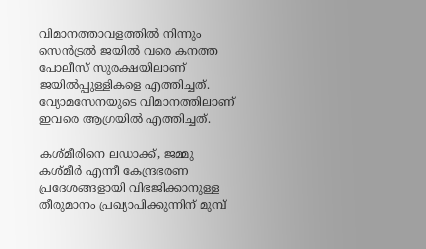വിമാനത്താവളത്തിൽ നിന്നും സെൻട്രൽ ജയിൽ വരെ കനത്ത പോലീസ് സുരക്ഷയിലാണ് ജയിൽപ്പുള്ളികളെ എത്തിച്ചത്. വ്യോമസേനയുടെ വിമാനത്തിലാണ് ഇവരെ ആഗ്രയിൽ എത്തിച്ചത്.

കശ്മീരിനെ ലഡാക്ക്, ജമ്മു കശ്മീർ എന്നീ കേന്ദ്രഭരണ പ്രദേശങ്ങളായി വിഭജിക്കാനുള്ള തീരുമാനം പ്രഖ്യാപിക്കുന്നിന് മുമ്പ്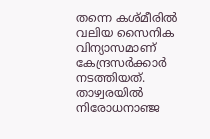തന്നെ കശ്മീരിൽ വലിയ സൈനിക വിന്യാസമാണ് കേന്ദ്രസർക്കാർ നടത്തിയത്. താഴ്വരയിൽ നിരോധനാഞ്ജ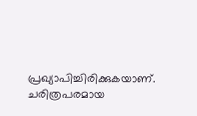പ്രഖ്യാപിച്ചിരിക്കുകയാണ്. ചരിത്രപരമായ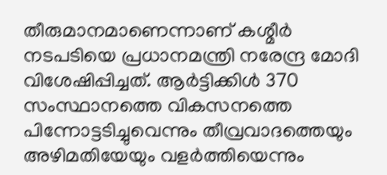തീരുമാനമാണെന്നാണ് കശ്മീർ നടപടിയെ പ്രധാനമന്ത്രി നരേന്ദ്ര മോദി വിശേഷിപ്പിച്ചത്. ആർട്ടിക്കിൾ 370 സംസ്ഥാനത്തെ വികസനത്തെ പിന്നോട്ടടിച്ചുവെന്നും തീവ്രവാദത്തെയും അഴിമതിയേയും വളർത്തിയെന്നും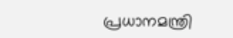പ്രധാനമന്ത്രി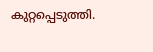കുറ്റപ്പെടുത്തി.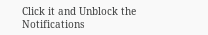Click it and Unblock the Notifications